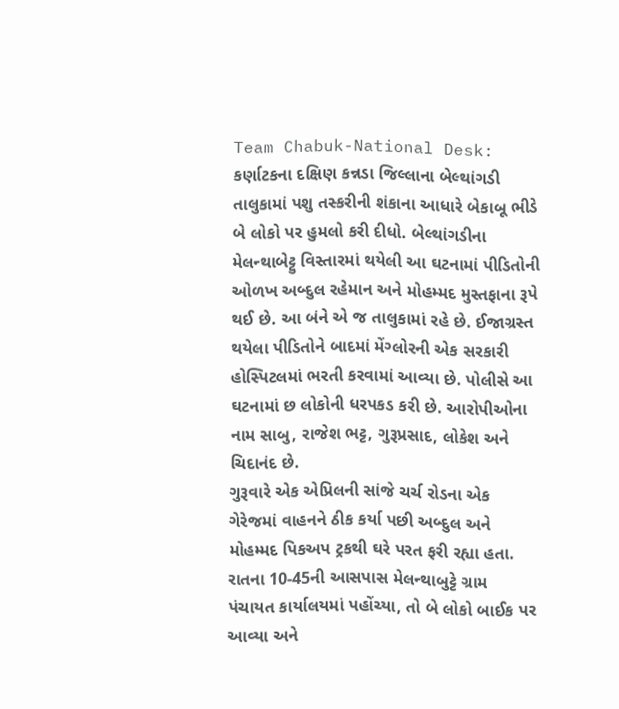Team Chabuk-National Desk: કર્ણાટકના દક્ષિણ કન્નડા જિલ્લાના બેલ્થાંગડી તાલુકામાં પશુ તસ્કરીની શંકાના આધારે બેકાબૂ ભીડે બે લોકો પર હુમલો કરી દીધો. બેલ્થાંગડીના મેલન્થાબેટ્ટુ વિસ્તારમાં થયેલી આ ઘટનામાં પીડિતોની ઓળખ અબ્દુલ રહેમાન અને મોહમ્મદ મુસ્તફાના રૂપે થઈ છે. આ બંને એ જ તાલુકામાં રહે છે. ઈજાગ્રસ્ત થયેલા પીડિતોને બાદમાં મેંગ્લોરની એક સરકારી હોસ્પિટલમાં ભરતી કરવામાં આવ્યા છે. પોલીસે આ ઘટનામાં છ લોકોની ધરપકડ કરી છે. આરોપીઓના નામ સાબુ, રાજેશ ભટ્ટ, ગુરૂપ્રસાદ, લોકેશ અને ચિદાનંદ છે.
ગુરૂવારે એક એપ્રિલની સાંજે ચર્ચ રોડના એક ગેરેજમાં વાહનને ઠીક કર્યા પછી અબ્દુલ અને મોહમ્મદ પિકઅપ ટ્રકથી ઘરે પરત ફરી રહ્યા હતા. રાતના 10-45ની આસપાસ મેલન્થાબુટ્ટે ગ્રામ પંચાયત કાર્યાલયમાં પહોંચ્યા, તો બે લોકો બાઈક પર આવ્યા અને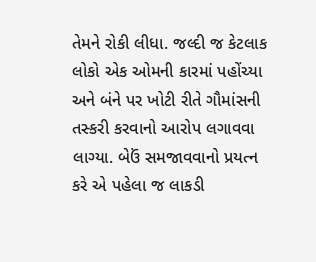તેમને રોકી લીધા. જલ્દી જ કેટલાક લોકો એક ઓમની કારમાં પહોંચ્યા અને બંને પર ખોટી રીતે ગૌમાંસની તસ્કરી કરવાનો આરોપ લગાવવા લાગ્યા. બેઉં સમજાવવાનો પ્રયત્ન કરે એ પહેલા જ લાકડી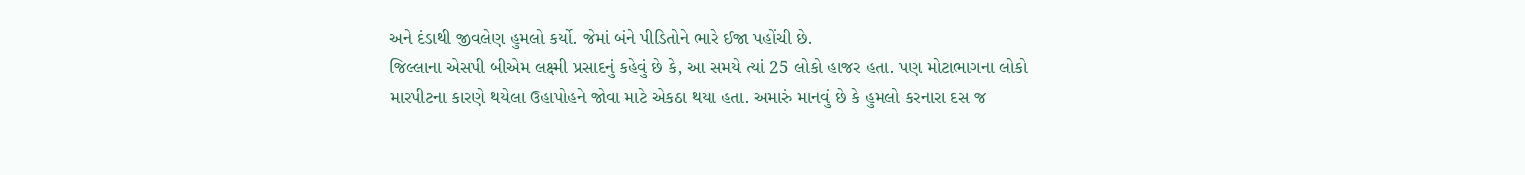અને દંડાથી જીવલેણ હુમલો કર્યો. જેમાં બંને પીડિતોને ભારે ઈજા પહોંચી છે.
જિલ્લાના એસપી બીએમ લક્ષ્મી પ્રસાદનું કહેવું છે કે, આ સમયે ત્યાં 25 લોકો હાજર હતા. પણ મોટાભાગના લોકો મારપીટના કારણે થયેલા ઉહાપોહને જોવા માટે એકઠા થયા હતા. અમારું માનવું છે કે હુમલો કરનારા દસ જ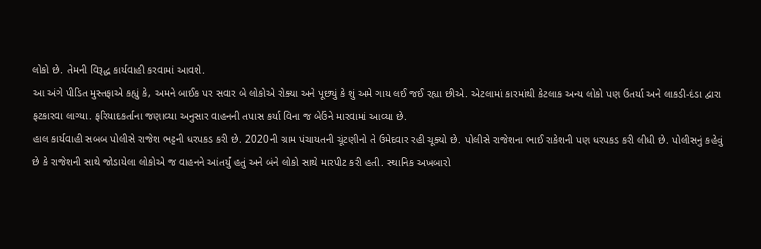લોકો છે. તેમની વિરૂદ્ધ કાર્યવાહી કરવામાં આવશે.
આ અંગે પીડિત મુસ્તફાએ કહ્યું કે, અમને બાઈક પર સવાર બે લોકોએ રોક્યા અને પૂછ્યું કે શું અમે ગાય લઈ જઈ રહ્યા છીએ. એટલામાં કારમાંથી કેટલાક અન્ય લોકો પણ ઉતર્યા અને લાકડી-દંડા દ્વારા ફટકારવા લાગ્યા. ફરિયાદકર્તાના જણાવ્યા અનુસાર વાહનની તપાસ કર્યા વિના જ બેઉંને મારવામાં આવ્યા છે.
હાલ કાર્યવાહી સબબ પોલીસે રાજેશ ભટ્ટની ધરપકડ કરી છે. 2020ની ગ્રામ પંચાયતની ચૂંટણીનો તે ઉમેદવાર રહી ચૂક્યો છે. પોલીસે રાજેશના ભાઈ રાકેશની પણ ધરપકડ કરી લીધી છે. પોલીસનું કહેવું છે કે રાજેશની સાથે જોડાયેલા લોકોએ જ વાહનને આંતર્યું હતું અને બંને લોકો સાથે મારપીટ કરી હતી. સ્થાનિક અખબારો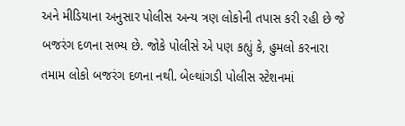અને મીડિયાના અનુસાર પોલીસ અન્ય ત્રણ લોકોની તપાસ કરી રહી છે જે બજરંગ દળના સભ્ય છે. જોકે પોલીસે એ પણ કહ્યું કે, હુમલો કરનારા તમામ લોકો બજરંગ દળના નથી. બેલ્થાંગડી પોલીસ સ્ટેશનમાં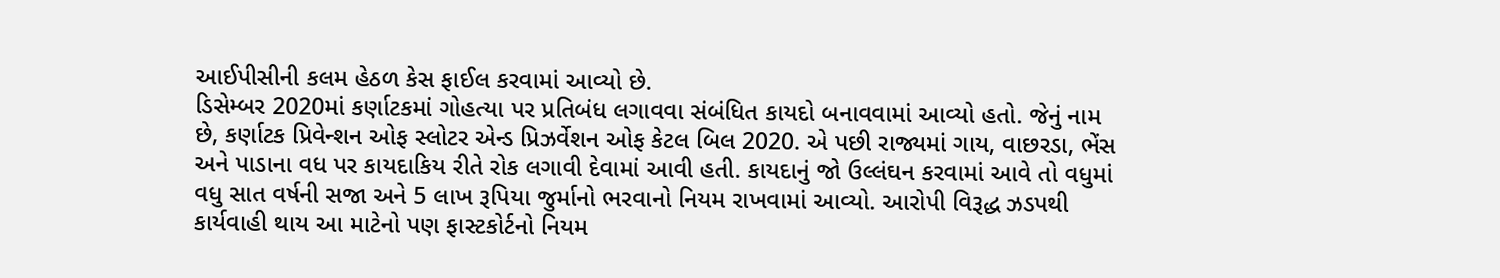આઈપીસીની કલમ હેઠળ કેસ ફાઈલ કરવામાં આવ્યો છે.
ડિસેમ્બર 2020માં કર્ણાટકમાં ગોહત્યા પર પ્રતિબંધ લગાવવા સંબંધિત કાયદો બનાવવામાં આવ્યો હતો. જેનું નામ છે, કર્ણાટક પ્રિવેન્શન ઓફ સ્લોટર એન્ડ પ્રિઝર્વેશન ઓફ કેટલ બિલ 2020. એ પછી રાજ્યમાં ગાય, વાછરડા, ભેંસ અને પાડાના વધ પર કાયદાકિય રીતે રોક લગાવી દેવામાં આવી હતી. કાયદાનું જો ઉલ્લંઘન કરવામાં આવે તો વધુમાં વધુ સાત વર્ષની સજા અને 5 લાખ રૂપિયા જુર્માનો ભરવાનો નિયમ રાખવામાં આવ્યો. આરોપી વિરૂદ્ધ ઝડપથી કાર્યવાહી થાય આ માટેનો પણ ફાસ્ટકોર્ટનો નિયમ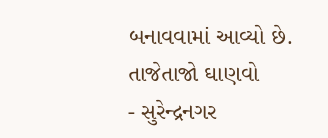બનાવવામાં આવ્યો છે.
તાજેતાજો ઘાણવો
- સુરેન્દ્રનગર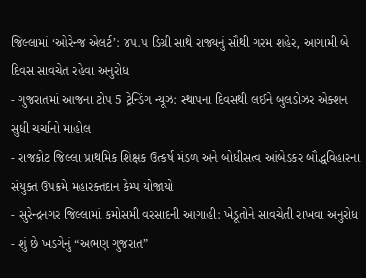જિલ્લામાં ‘ઓરેન્જ એલર્ટ’: ૪૫.૫ ડિગ્રી સાથે રાજ્યનું સૌથી ગરમ શહેર, આગામી બે દિવસ સાવચેત રહેવા અનુરોધ
- ગુજરાતમાં આજના ટોપ 5 ટ્રેન્ડિંગ ન્યૂઝ: સ્થાપના દિવસથી લઈને બુલડોઝર એક્શન સુધી ચર્ચાનો માહોલ
- રાજકોટ જિલ્લા પ્રાથમિક શિક્ષક ઉત્કર્ષ મંડળ અને બોધીસત્વ આંબેડકર બૌદ્ધવિહારના સંયુક્ત ઉપક્રમે મહારક્તદાન કેમ્પ યોજાયો
- સુરેન્દ્રનગર જિલ્લામાં કમોસમી વરસાદની આગાહી: ખેડૂતોને સાવચેતી રાખવા અનુરોધ
- શું છે ખડગેનું “અભણ ગુજરાત”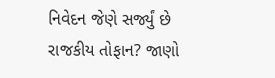નિવેદન જેણે સર્જ્યું છે રાજકીય તોફાન? જાણો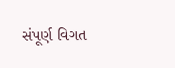સંપૂર્ણ વિગત